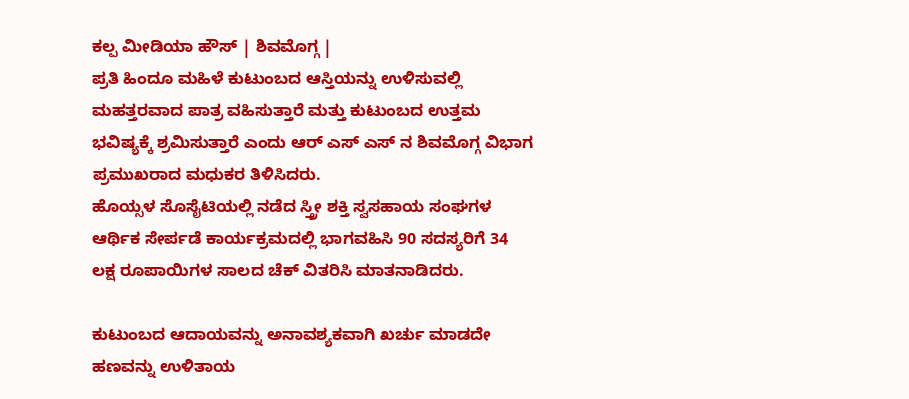ಕಲ್ಪ ಮೀಡಿಯಾ ಹೌಸ್ | ಶಿವಮೊಗ್ಗ |
ಪ್ರತಿ ಹಿಂದೂ ಮಹಿಳೆ ಕುಟುಂಬದ ಆಸ್ತಿಯನ್ನು ಉಳಿಸುವಲ್ಲಿ ಮಹತ್ತರವಾದ ಪಾತ್ರ ವಹಿಸುತ್ತಾರೆ ಮತ್ತು ಕುಟುಂಬದ ಉತ್ತಮ ಭವಿಷ್ಯಕ್ಕೆ ಶ್ರಮಿಸುತ್ತಾರೆ ಎಂದು ಆರ್ ಎಸ್ ಎಸ್ ನ ಶಿವಮೊಗ್ಗ ವಿಭಾಗ ಪ್ರಮುಖರಾದ ಮಧುಕರ ತಿಳಿಸಿದರು.
ಹೊಯ್ಸಳ ಸೊಸೈಟಿಯಲ್ಲಿ ನಡೆದ ಸ್ತ್ರೀ ಶಕ್ತಿ ಸ್ವಸಹಾಯ ಸಂಘಗಳ ಆರ್ಥಿಕ ಸೇರ್ಪಡೆ ಕಾರ್ಯಕ್ರಮದಲ್ಲಿ ಭಾಗವಹಿಸಿ 90 ಸದಸ್ಯರಿಗೆ 34 ಲಕ್ಷ ರೂಪಾಯಿಗಳ ಸಾಲದ ಚೆಕ್ ವಿತರಿಸಿ ಮಾತನಾಡಿದರು.

ಕುಟುಂಬದ ಆದಾಯವನ್ನು ಅನಾವಶ್ಯಕವಾಗಿ ಖರ್ಚು ಮಾಡದೇ ಹಣವನ್ನು ಉಳಿತಾಯ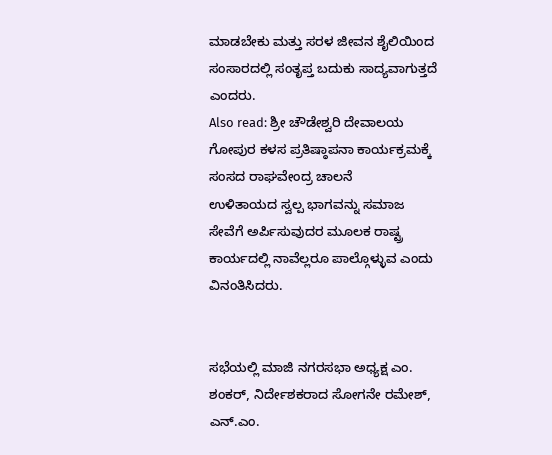ಮಾಡಬೇಕು ಮತ್ತು ಸರಳ ಜೀವನ ಶೈಲಿಯಿಂದ ಸಂಸಾರದಲ್ಲಿ ಸಂತೃಪ್ತ ಬದುಕು ಸಾದ್ಯವಾಗುತ್ತದೆ ಎಂದರು.
Also read: ಶ್ರೀ ಚೌಡೇಶ್ವರಿ ದೇವಾಲಯ ಗೋಪುರ ಕಳಸ ಪ್ರತಿಷ್ಠಾಪನಾ ಕಾರ್ಯಕ್ರಮಕ್ಕೆ ಸಂಸದ ರಾಘವೇಂದ್ರ ಚಾಲನೆ
ಉಳಿತಾಯದ ಸ್ವಲ್ಪ ಭಾಗವನ್ನು ಸಮಾಜ ಸೇವೆಗೆ ಅರ್ಪಿಸುವುದರ ಮೂಲಕ ರಾಷ್ಟ್ರ ಕಾರ್ಯದಲ್ಲಿ ನಾವೆಲ್ಲರೂ ಪಾಲ್ಗೊಳ್ಳುವ ಎಂದು ವಿನಂತಿಸಿದರು.


ಸಭೆಯಲ್ಲಿ ಮಾಜಿ ನಗರಸಭಾ ಅಧ್ಯಕ್ಷ ಎಂ. ಶಂಕರ್, ನಿರ್ದೇಶಕರಾದ ಸೋಗನೇ ರಮೇಶ್, ಎನ್.ಎಂ.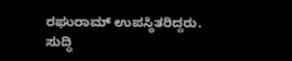ರಘುರಾಮ್ ಉಪಸ್ಥಿತರಿದ್ದರು.
ಸುದ್ಧಿ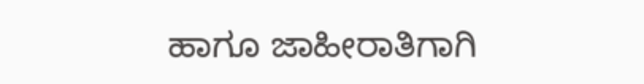ಹಾಗೂ ಜಾಹೀರಾತಿಗಾಗಿ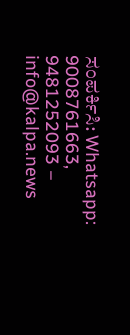ಸಂಪರ್ಕಿಸಿ: Whatsapp: 9008761663, 9481252093 – info@kalpa.news